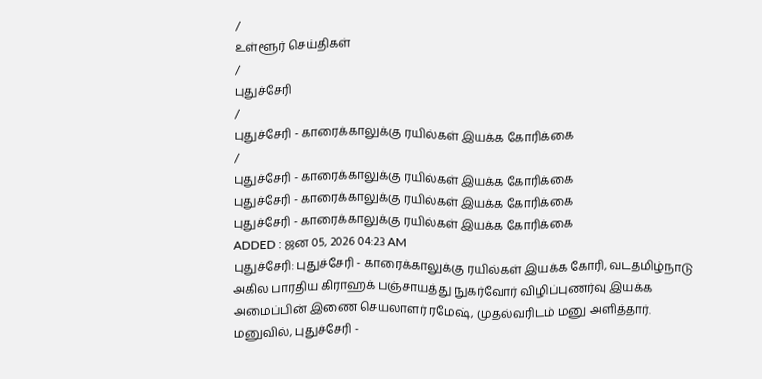/
உள்ளூர் செய்திகள்
/
புதுச்சேரி
/
புதுச்சேரி - காரைக்காலுக்கு ரயில்கள் இயக்க கோரிக்கை
/
புதுச்சேரி - காரைக்காலுக்கு ரயில்கள் இயக்க கோரிக்கை
புதுச்சேரி - காரைக்காலுக்கு ரயில்கள் இயக்க கோரிக்கை
புதுச்சேரி - காரைக்காலுக்கு ரயில்கள் இயக்க கோரிக்கை
ADDED : ஜன 05, 2026 04:23 AM
புதுச்சேரி: புதுச்சேரி - காரைக்காலுக்கு ரயில்கள் இயக்க கோரி, வடதமிழ்நாடு அகில பாரதிய கிராஹக் பஞ்சாயத்து நுகர்வோர் விழிப்புணர்வு இயக்க அமைப்பின் இணை செயலாளர் ரமேஷ், முதல்வரிடம் மனு அளித்தார்.
மனுவில், புதுச்சேரி -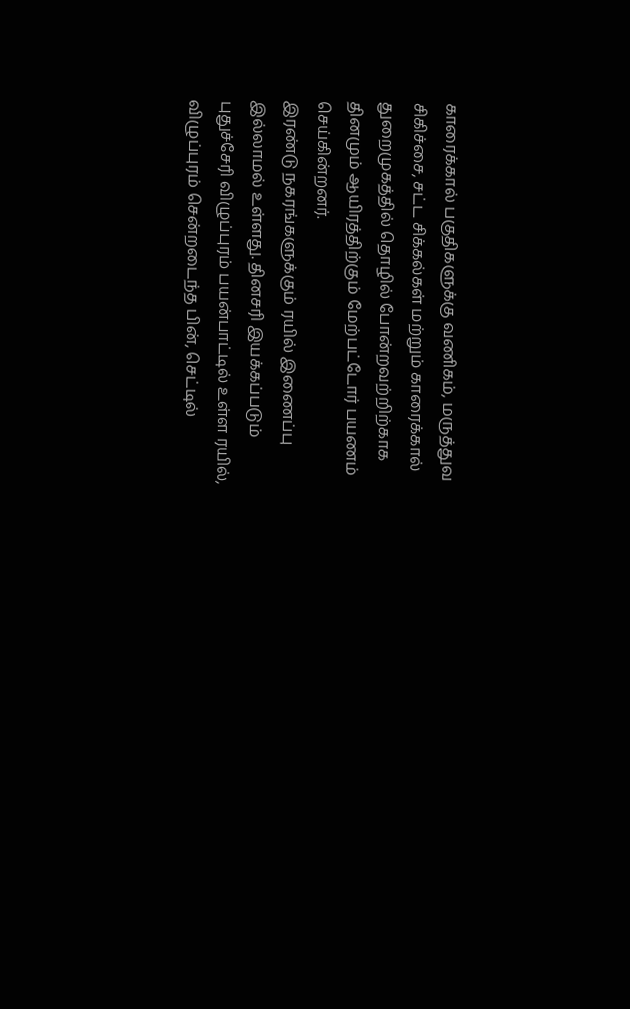காரைக்கால் பகுதிகளுக்கு வணிகம், மருத்துவ சிகிச்சை, சட்ட சிக்கல்கள் மற்றும் காரைக்கால் துறைமுகத்தில் தொழில் போன்றவற்றிற்காக தினமும் ஆயிரத்திற்கும் மேற்பட்டோர் பயணம் செய்கின்றனர்.
இரண்டு நகரங்களுக்கும் ரயில் இணைப்பு இல்லாமல் உள்ளது. தினசரி இயக்கப்படும் புதுச்சேரி விழுப்புரம் பயன்பாட்டில் உள்ள ரயில், விழுப்புரம் சென்றடைந்த பின், செட்டில்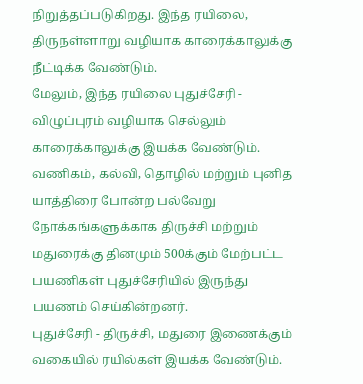நிறுத்தப்படுகிறது. இந்த ரயிலை, திருநள்ளாறு வழியாக காரைக்காலுக்கு நீட்டிக்க வேண்டும்.
மேலும், இந்த ரயிலை புதுச்சேரி - விழுப்புரம் வழியாக செல்லும் காரைக்காலுக்கு இயக்க வேண்டும். வணிகம், கல்வி, தொழில் மற்றும் புனித யாத்திரை போன்ற பல்வேறு நோக்கங்களுக்காக திருச்சி மற்றும் மதுரைக்கு தினமும் 500க்கும் மேற்பட்ட பயணிகள் புதுச்சேரியில் இருந்து பயணம் செய்கின்றனர்.
புதுச்சேரி - திருச்சி, மதுரை இணைக்கும் வகையில் ரயில்கள் இயக்க வேண்டும்.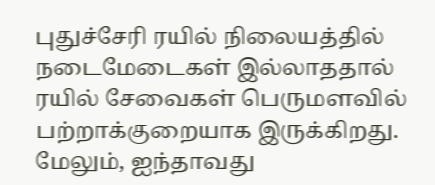புதுச்சேரி ரயில் நிலையத்தில் நடைமேடைகள் இல்லாததால் ரயில் சேவைகள் பெருமளவில் பற்றாக்குறையாக இருக்கிறது. மேலும், ஐந்தாவது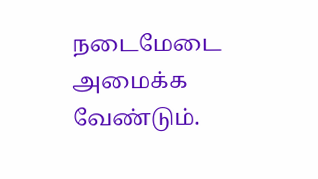நடைமேடை அமைக்க வேண்டும்.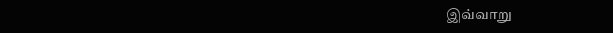இவ்வாறு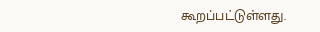கூறப்பட்டுள்ளது.